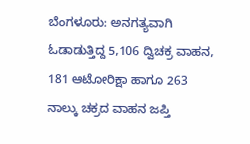ಬೆಂಗಳೂರು: ಅನಗತ್ಯವಾಗಿ ಓಡಾಡುತ್ತಿದ್ದ 5,106 ದ್ವಿಚಕ್ರ ವಾಹನ, 181 ಆಟೋರಿಕ್ಷಾ ಹಾಗೂ 263 ನಾಲ್ಕು ಚಕ್ರದ ವಾಹನ ಜಪ್ತಿ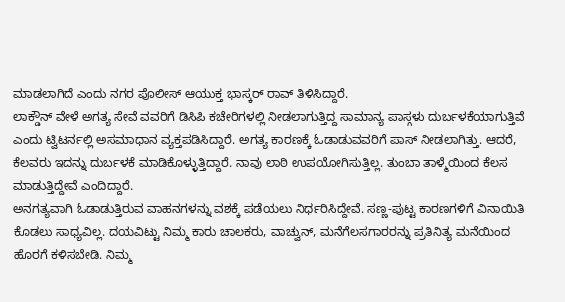ಮಾಡಲಾಗಿದೆ ಎಂದು ನಗರ ಪೊಲೀಸ್ ಆಯುಕ್ತ ಭಾಸ್ಕರ್ ರಾವ್ ತಿಳಿಸಿದ್ದಾರೆ.
ಲಾಕ್ಡೌನ್ ವೇಳೆ ಅಗತ್ಯ ಸೇವೆ ವವರಿಗೆ ಡಿಸಿಪಿ ಕಚೇರಿಗಳಲ್ಲಿ ನೀಡಲಾಗುತ್ತಿದ್ದ ಸಾಮಾನ್ಯ ಪಾಸ್ಗಳು ದುರ್ಬಳಕೆಯಾಗುತ್ತಿವೆ ಎಂದು ಟ್ವಿಟರ್ನಲ್ಲಿ ಅಸಮಾಧಾನ ವ್ಯಕ್ತಪಡಿಸಿದ್ದಾರೆ. ಅಗತ್ಯ ಕಾರಣಕ್ಕೆ ಓಡಾಡುವವರಿಗೆ ಪಾಸ್ ನೀಡಲಾಗಿತ್ತು. ಆದರೆ, ಕೆಲವರು ಇದನ್ನು ದುರ್ಬಳಕೆ ಮಾಡಿಕೊಳ್ಳುತ್ತಿದ್ದಾರೆ. ನಾವು ಲಾಠಿ ಉಪಯೋಗಿಸುತ್ತಿಲ್ಲ. ತುಂಬಾ ತಾಳ್ಮೆಯಿಂದ ಕೆಲಸ ಮಾಡುತ್ತಿದ್ದೇವೆ ಎಂದಿದ್ದಾರೆ.
ಅನಗತ್ಯವಾಗಿ ಓಡಾಡುತ್ತಿರುವ ವಾಹನಗಳನ್ನು ವಶಕ್ಕೆ ಪಡೆಯಲು ನಿರ್ಧರಿಸಿದ್ದೇವೆ. ಸಣ್ಣ-ಪುಟ್ಟ ಕಾರಣಗಳಿಗೆ ವಿನಾಯಿತಿ ಕೊಡಲು ಸಾಧ್ಯವಿಲ್ಲ. ದಯವಿಟ್ಟು ನಿಮ್ಮ ಕಾರು ಚಾಲಕರು, ವಾಚ್ವುನ್, ಮನೆಗೆಲಸಗಾರರನ್ನು ಪ್ರತಿನಿತ್ಯ ಮನೆಯಿಂದ ಹೊರಗೆ ಕಳಿಸಬೇಡಿ. ನಿಮ್ಮ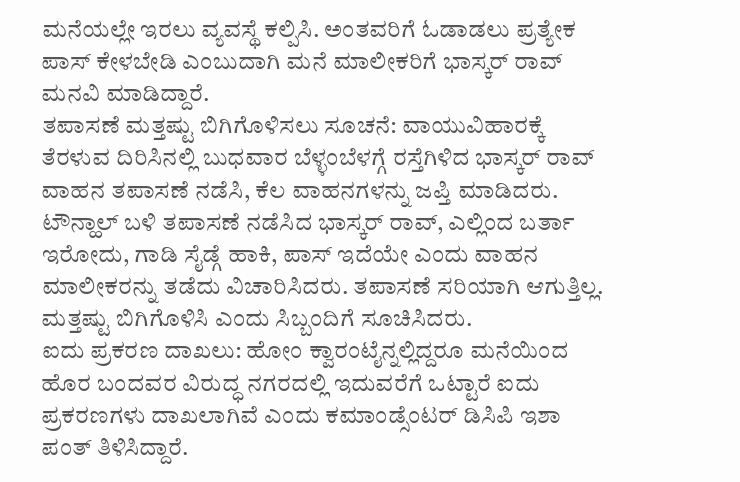ಮನೆಯಲ್ಲೇ ಇರಲು ವ್ಯವಸ್ಥೆ ಕಲ್ಪಿಸಿ. ಅಂತವರಿಗೆ ಓಡಾಡಲು ಪ್ರತ್ಯೇಕ ಪಾಸ್ ಕೇಳಬೇಡಿ ಎಂಬುದಾಗಿ ಮನೆ ಮಾಲೀಕರಿಗೆ ಭಾಸ್ಕರ್ ರಾವ್ ಮನವಿ ಮಾಡಿದ್ದಾರೆ.
ತಪಾಸಣೆ ಮತ್ತಷ್ಟು ಬಿಗಿಗೊಳಿಸಲು ಸೂಚನೆ: ವಾಯುವಿಹಾರಕ್ಕೆ ತೆರಳುವ ದಿರಿಸಿನಲ್ಲಿ ಬುಧವಾರ ಬೆಳ್ಳಂಬೆಳಗ್ಗೆ ರಸ್ತೆಗಿಳಿದ ಭಾಸ್ಕರ್ ರಾವ್ ವಾಹನ ತಪಾಸಣೆ ನಡೆಸಿ, ಕೆಲ ವಾಹನಗಳನ್ನು ಜಪ್ತಿ ಮಾಡಿದರು. ಟೌನ್ಹಾಲ್ ಬಳಿ ತಪಾಸಣೆ ನಡೆಸಿದ ಭಾಸ್ಕರ್ ರಾವ್, ಎಲ್ಲಿಂದ ಬರ್ತಾ ಇರೋದು, ಗಾಡಿ ಸೈಡ್ಗೆ ಹಾಕಿ, ಪಾಸ್ ಇದೆಯೇ ಎಂದು ವಾಹನ ಮಾಲೀಕರನ್ನು ತಡೆದು ವಿಚಾರಿಸಿದರು. ತಪಾಸಣೆ ಸರಿಯಾಗಿ ಆಗುತ್ತಿಲ್ಲ. ಮತ್ತಷ್ಟು ಬಿಗಿಗೊಳಿಸಿ ಎಂದು ಸಿಬ್ಬಂದಿಗೆ ಸೂಚಿಸಿದರು.
ಐದು ಪ್ರಕರಣ ದಾಖಲು: ಹೋಂ ಕ್ವಾರಂಟೈನ್ನಲ್ಲಿದ್ದರೂ ಮನೆಯಿಂದ ಹೊರ ಬಂದವರ ವಿರುದ್ಧ ನಗರದಲ್ಲಿ ಇದುವರೆಗೆ ಒಟ್ಟಾರೆ ಐದು ಪ್ರಕರಣಗಳು ದಾಖಲಾಗಿವೆ ಎಂದು ಕಮಾಂಡ್ಸೆಂಟರ್ ಡಿಸಿಪಿ ಇಶಾ ಪಂತ್ ತಿಳಿಸಿದ್ದಾರೆ.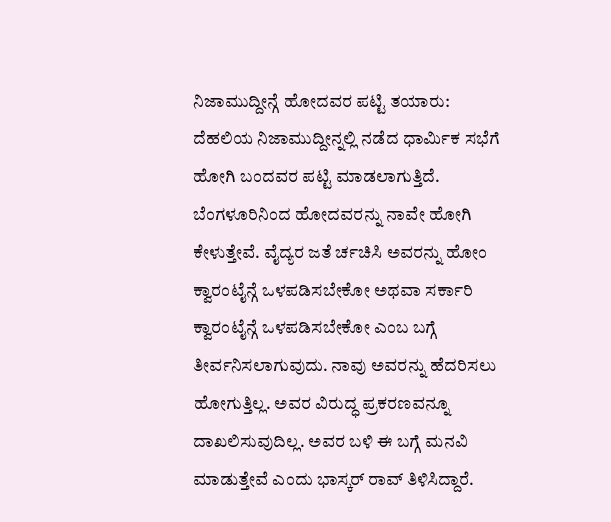ನಿಜಾಮುದ್ದೀನ್ಗೆ ಹೋದವರ ಪಟ್ಟಿ ತಯಾರು: ದೆಹಲಿಯ ನಿಜಾಮುದ್ದೀನ್ನಲ್ಲಿ ನಡೆದ ಧಾರ್ವಿುಕ ಸಭೆಗೆ ಹೋಗಿ ಬಂದವರ ಪಟ್ಟಿ ಮಾಡಲಾಗುತ್ತಿದೆ. ಬೆಂಗಳೂರಿನಿಂದ ಹೋದವರನ್ನು ನಾವೇ ಹೋಗಿ ಕೇಳುತ್ತೇವೆ. ವೈದ್ಯರ ಜತೆ ರ್ಚಚಿಸಿ ಅವರನ್ನು ಹೋಂ ಕ್ವಾರಂಟೈನ್ಗೆ ಒಳಪಡಿಸಬೇಕೋ ಅಥವಾ ಸರ್ಕಾರಿ ಕ್ವಾರಂಟೈನ್ಗೆ ಒಳಪಡಿಸಬೇಕೋ ಎಂಬ ಬಗ್ಗೆ ತೀರ್ವನಿಸಲಾಗುವುದು. ನಾವು ಅವರನ್ನು ಹೆದರಿಸಲು ಹೋಗುತ್ತಿಲ್ಲ. ಅವರ ವಿರುದ್ಧ ಪ್ರಕರಣವನ್ನೂ ದಾಖಲಿಸುವುದಿಲ್ಲ. ಅವರ ಬಳಿ ಈ ಬಗ್ಗೆ ಮನವಿ ಮಾಡುತ್ತೇವೆ ಎಂದು ಭಾಸ್ಕರ್ ರಾವ್ ತಿಳಿಸಿದ್ದಾರೆ.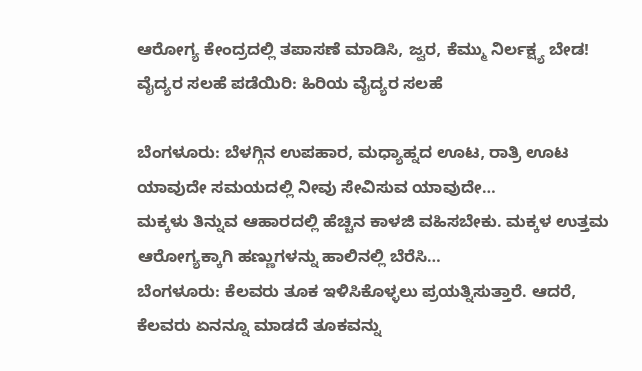ಆರೋಗ್ಯ ಕೇಂದ್ರದಲ್ಲಿ ತಪಾಸಣೆ ಮಾಡಿಸಿ, ಜ್ವರ, ಕೆಮ್ಮು ನಿರ್ಲಕ್ಷ್ಯ ಬೇಡ! ವೈದ್ಯರ ಸಲಹೆ ಪಡೆಯಿರಿ: ಹಿರಿಯ ವೈದ್ಯರ ಸಲಹೆ

ಬೆಂಗಳೂರು: ಬೆಳಗ್ಗಿನ ಉಪಹಾರ, ಮಧ್ಯಾಹ್ನದ ಊಟ, ರಾತ್ರಿ ಊಟ ಯಾವುದೇ ಸಮಯದಲ್ಲಿ ನೀವು ಸೇವಿಸುವ ಯಾವುದೇ…
ಮಕ್ಕಳು ತಿನ್ನುವ ಆಹಾರದಲ್ಲಿ ಹೆಚ್ಚಿನ ಕಾಳಜಿ ವಹಿಸಬೇಕು. ಮಕ್ಕಳ ಉತ್ತಮ ಆರೋಗ್ಯಕ್ಕಾಗಿ ಹಣ್ಣುಗಳನ್ನು ಹಾಲಿನಲ್ಲಿ ಬೆರೆಸಿ…
ಬೆಂಗಳೂರು: ಕೆಲವರು ತೂಕ ಇಳಿಸಿಕೊಳ್ಳಲು ಪ್ರಯತ್ನಿಸುತ್ತಾರೆ. ಆದರೆ, ಕೆಲವರು ಏನನ್ನೂ ಮಾಡದೆ ತೂಕವನ್ನು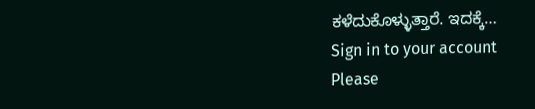ಕಳೆದುಕೊಳ್ಳುತ್ತಾರೆ. ಇದಕ್ಕೆ…
Sign in to your account
Please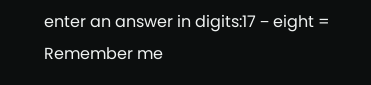enter an answer in digits:17 − eight =
Remember me